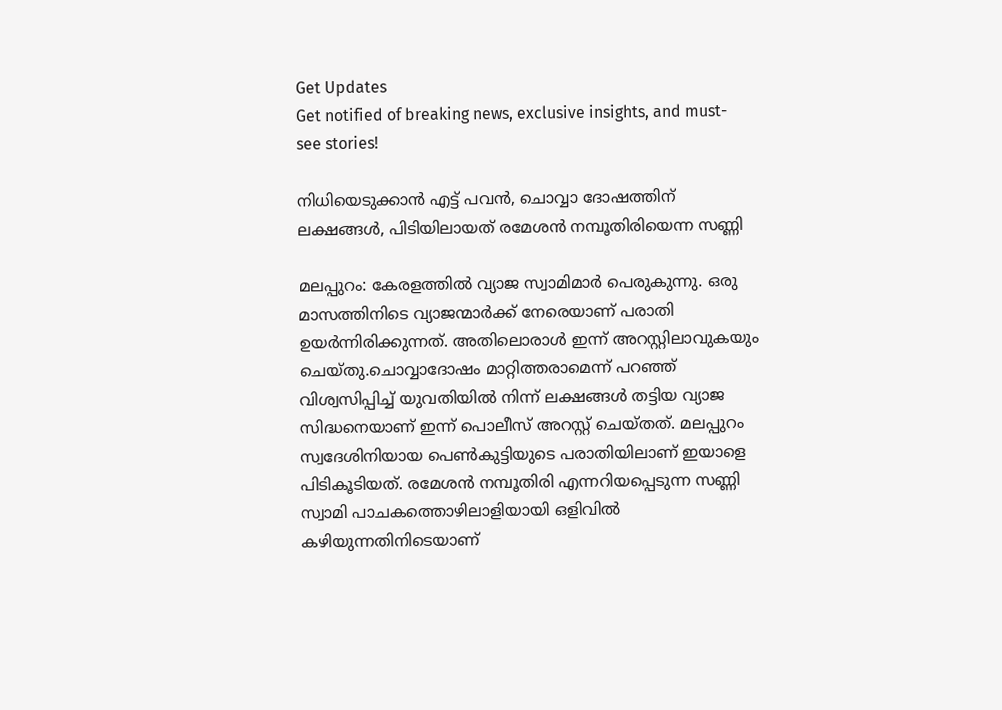Get Updates
Get notified of breaking news, exclusive insights, and must-see stories!

നിധിയെടുക്കാന്‍ എട്ട് പവന്‍, ചൊവ്വാ ദോഷത്തിന് ലക്ഷങ്ങള്‍, പിടിയിലായത് രമേശന്‍ നമ്പൂതിരിയെന്ന സണ്ണി

മലപ്പുറം: കേരളത്തില്‍ വ്യാജ സ്വാമിമാര്‍ പെരുകുന്നു. ഒരു മാസത്തിനിടെ വ്യാജന്മാര്‍ക്ക് നേരെയാണ് പരാതി ഉയര്‍ന്നിരിക്കുന്നത്. അതിലൊരാള്‍ ഇന്ന് അറസ്റ്റിലാവുകയും ചെയ്തു.ചൊവ്വാദോഷം മാറ്റിത്തരാമെന്ന് പറഞ്ഞ് വിശ്വസിപ്പിച്ച് യുവതിയില്‍ നിന്ന് ലക്ഷങ്ങള്‍ തട്ടിയ വ്യാജ സിദ്ധനെയാണ് ഇന്ന് പൊലീസ് അറസ്റ്റ് ചെയ്തത്. മലപ്പുറം സ്വദേശിനിയായ പെണ്‍കുട്ടിയുടെ പരാതിയിലാണ് ഇയാളെ പിടികൂടിയത്. രമേശന്‍ നമ്പൂതിരി എന്നറിയപ്പെടുന്ന സണ്ണി സ്വാമി പാചകത്തൊഴിലാളിയായി ഒളിവില്‍ കഴിയുന്നതിനിടെയാണ്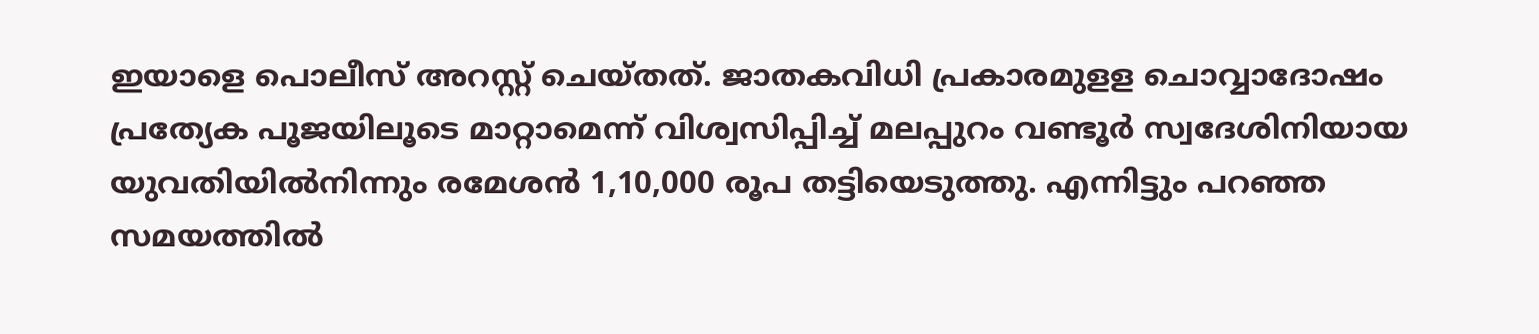ഇയാളെ പൊലീസ് അറസ്റ്റ് ചെയ്തത്. ജാതകവിധി പ്രകാരമുളള ചൊവ്വാദോഷം പ്രത്യേക പൂജയിലൂടെ മാറ്റാമെന്ന് വിശ്വസിപ്പിച്ച് മലപ്പുറം വണ്ടൂര്‍ സ്വദേശിനിയായ യുവതിയില്‍നിന്നും രമേശന്‍ 1,10,000 രൂപ തട്ടിയെടുത്തു. എന്നിട്ടും പറഞ്ഞ സമയത്തില്‍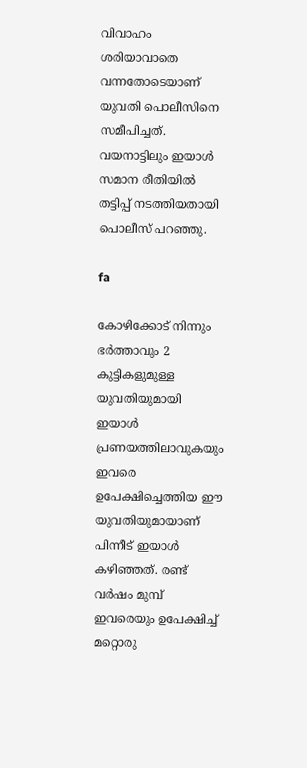വിവാഹം ശരിയാവാതെ വന്നതോടെയാണ് യുവതി പൊലീസിനെ സമീപിച്ചത്. വയനാട്ടിലും ഇയാള്‍ സമാന രീതിയില്‍ തട്ടിപ്പ് നടത്തിയതായി പൊലീസ് പറഞ്ഞു.

fa

കോഴിക്കോട് നിന്നും ഭര്‍ത്താവും 2 കുട്ടികളുമുള്ള യുവതിയുമായി ഇയാള്‍ പ്രണയത്തിലാവുകയും ഇവരെ ഉപേക്ഷിച്ചെത്തിയ ഈ യുവതിയുമായാണ് പിന്നീട് ഇയാള്‍ കഴിഞ്ഞത്. രണ്ട് വര്‍ഷം മുമ്പ് ഇവരെയും ഉപേക്ഷിച്ച് മറ്റൊരു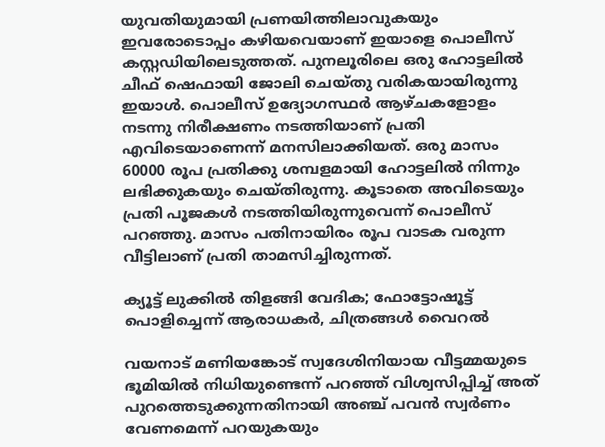യുവതിയുമായി പ്രണയിത്തിലാവുകയും ഇവരോടൊപ്പം കഴിയവെയാണ് ഇയാളെ പൊലീസ് കസ്റ്റഡിയിലെടുത്തത്. പുനലൂരിലെ ഒരു ഹോട്ടലില്‍ ചീഫ് ഷെഫായി ജോലി ചെയ്തു വരികയായിരുന്നു ഇയാള്‍. പൊലീസ് ഉദ്യോഗസ്ഥര്‍ ആഴ്ചകളോളം നടന്നു നിരീക്ഷണം നടത്തിയാണ് പ്രതി എവിടെയാണെന്ന് മനസിലാക്കിയത്. ഒരു മാസം 60000 രൂപ പ്രതിക്കു ശമ്പളമായി ഹോട്ടലില്‍ നിന്നും ലഭിക്കുകയും ചെയ്തിരുന്നു. കൂടാതെ അവിടെയും പ്രതി പൂജകള്‍ നടത്തിയിരുന്നുവെന്ന് പൊലീസ് പറഞ്ഞു. മാസം പതിനായിരം രൂപ വാടക വരുന്ന വീട്ടിലാണ് പ്രതി താമസിച്ചിരുന്നത്.

ക്യൂട്ട് ലുക്കില്‍ തിളങ്ങി വേദിക; ഫോട്ടോഷൂട്ട് പൊളിച്ചെന്ന് ആരാധകര്‍, ചിത്രങ്ങള്‍ വൈറല്‍

വയനാട് മണിയങ്കോട് സ്വദേശിനിയായ വീട്ടമ്മയുടെ ഭൂമിയില്‍ നിധിയുണ്ടെന്ന് പറഞ്ഞ് വിശ്വസിപ്പിച്ച് അത് പുറത്തെടുക്കുന്നതിനായി അഞ്ച് പവന്‍ സ്വര്‍ണം വേണമെന്ന് പറയുകയും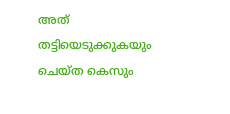അത് തട്ടിയെടുക്കുകയും ചെയ്ത കെസും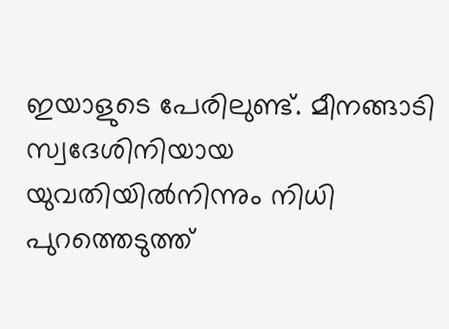ഇയാളുടെ പേരിലുണ്ട്. മീനങ്ങാടി സ്വദേശിനിയായ യുവതിയില്‍നിന്നും നിധി പുറത്തെടുത്ത്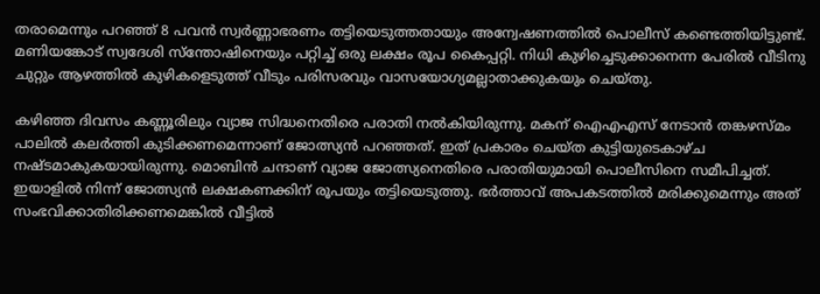തരാമെന്നും പറഞ്ഞ് 8 പവന്‍ സ്വര്‍ണ്ണാഭരണം തട്ടിയെടുത്തതായും അന്വേഷണത്തില്‍ പൊലീസ് കണ്ടെത്തിയിട്ടുണ്ട്. മണിയങ്കോട് സ്വദേശി സ്‌ന്തോഷിനെയും പറ്റിച്ച് ഒരു ലക്ഷം രൂപ കൈപ്പറ്റി. നിധി കുഴിച്ചെടുക്കാനെന്ന പേരില്‍ വീടിനു ചുറ്റും ആഴത്തില്‍ കുഴികളെടുത്ത് വീടും പരിസരവും വാസയോഗ്യമല്ലാതാക്കുകയും ചെയ്തു.

കഴിഞ്ഞ ദിവസം കണ്ണൂരിലും വ്യാജ സിദ്ധനെതിരെ പരാതി നല്‍കിയിരുന്നു. മകന് ഐഎഎസ് നേടാന്‍ തങ്കഴസ്മം പാലില്‍ കലര്‍ത്തി കുടിക്കണമെന്നാണ് ജോത്സ്യന്‍ പറഞ്ഞത്. ഇത് പ്രകാരം ചെയ്ത കുട്ടിയുടെകാഴ്ച നഷ്ടമാകുകയായിരുന്നു. മൊബിന്‍ ചന്ദാണ് വ്യാജ ജോത്സ്യനെതിരെ പരാതിയുമായി പൊലീസിനെ സമീപിച്ചത്. ഇയാളില്‍ നിന്ന് ജോത്സ്യന്‍ ലക്ഷകണക്കിന് രൂപയും തട്ടിയെടുത്തു. ഭര്‍ത്താവ് അപകടത്തില്‍ മരിക്കുമെന്നും അത് സംഭവിക്കാതിരിക്കണമെങ്കില്‍ വീട്ടില്‍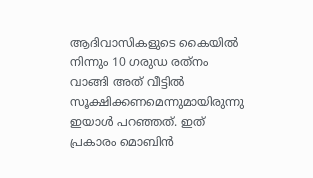ആദിവാസികളുടെ കൈയില്‍ നിന്നും 10 ഗരുഡ രത്‌നം വാങ്ങി അത് വീട്ടില്‍ സൂക്ഷിക്കണമെന്നുമായിരുന്നു ഇയാള്‍ പറഞ്ഞത്. ഇത് പ്രകാരം മൊബിന്‍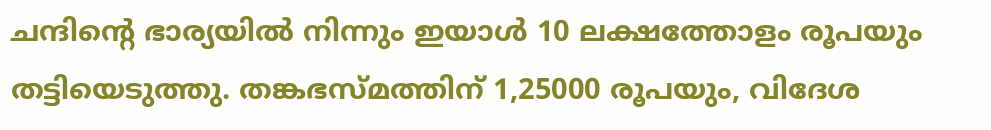ചന്ദിന്റെ ഭാര്യയില്‍ നിന്നും ഇയാള്‍ 10 ലക്ഷത്തോളം രൂപയും തട്ടിയെടുത്തു. തങ്കഭസ്മത്തിന് 1,25000 രൂപയും, വിദേശ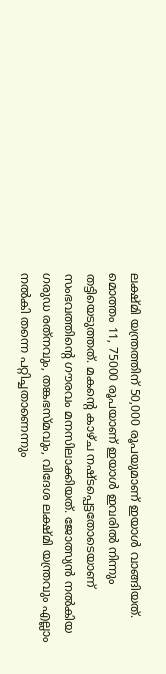ലക്ഷ്മി യന്ത്രത്തിന് 50,000 രൂപയുമാണ് ഇയാള്‍ വാങ്ങിയത്. മൊത്തം 11, 75000 രൂപയാണ് ഇയാള്‍ ഇവരില്‍ നിന്നും തട്ടിയെടുത്തത്. മകന്റെ കാഴ്ച നഷ്ടപ്പെട്ടതോടെയാണ് സംഭവത്തിന്റെ ഗൗരവം മനസിലാക്കിയത്. ജോത്സ്യന്‍ നല്‍കിയ ഗരുഡ രത്‌നവും, തങ്കഭസ്മവും, വിദേശ ലക്ഷ്മി യന്ത്രവും എല്ലാം നല്‍കി തന്നെ പറ്റിച്ചതാണെന്നും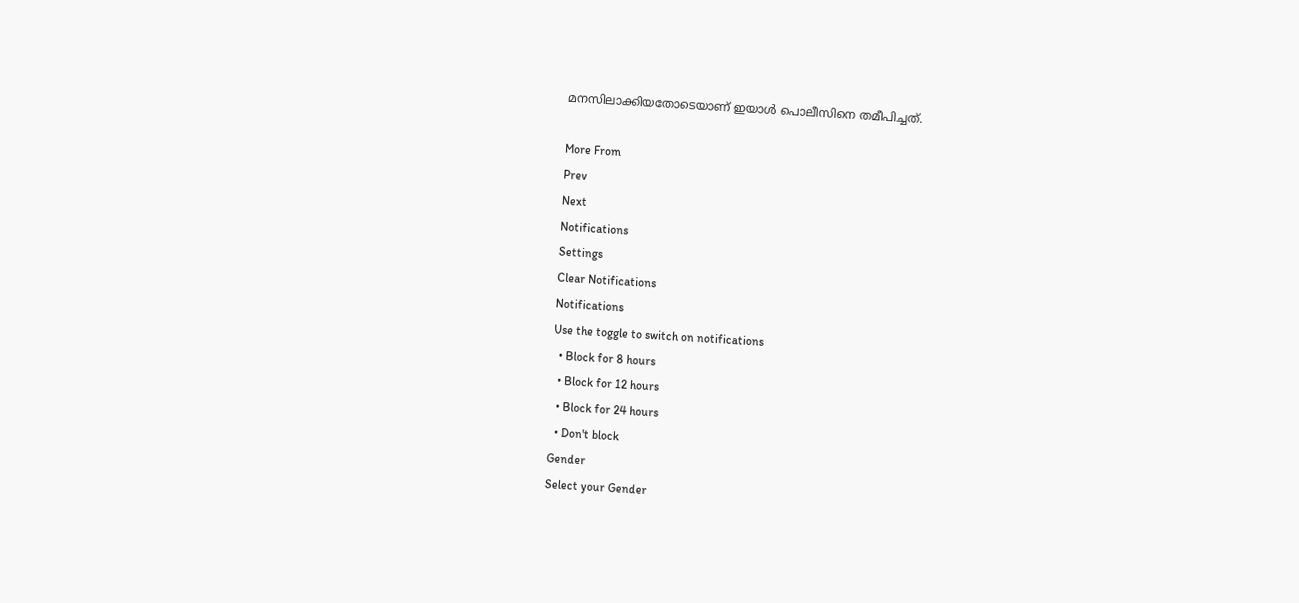മനസിലാക്കിയതോടെയാണ് ഇയാള്‍ പൊലീസിനെ തമീപിച്ചത്.

More From
Prev
Next
Notifications
Settings
Clear Notifications
Notifications
Use the toggle to switch on notifications
  • Block for 8 hours
  • Block for 12 hours
  • Block for 24 hours
  • Don't block
Gender
Select your Gender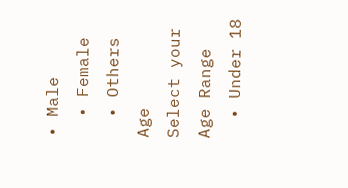• Male
  • Female
  • Others
Age
Select your Age Range
  • Under 18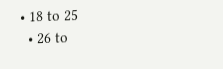• 18 to 25
  • 26 to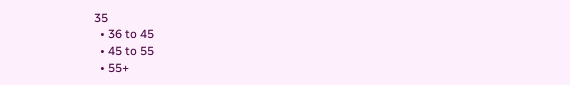35
  • 36 to 45
  • 45 to 55
  • 55+